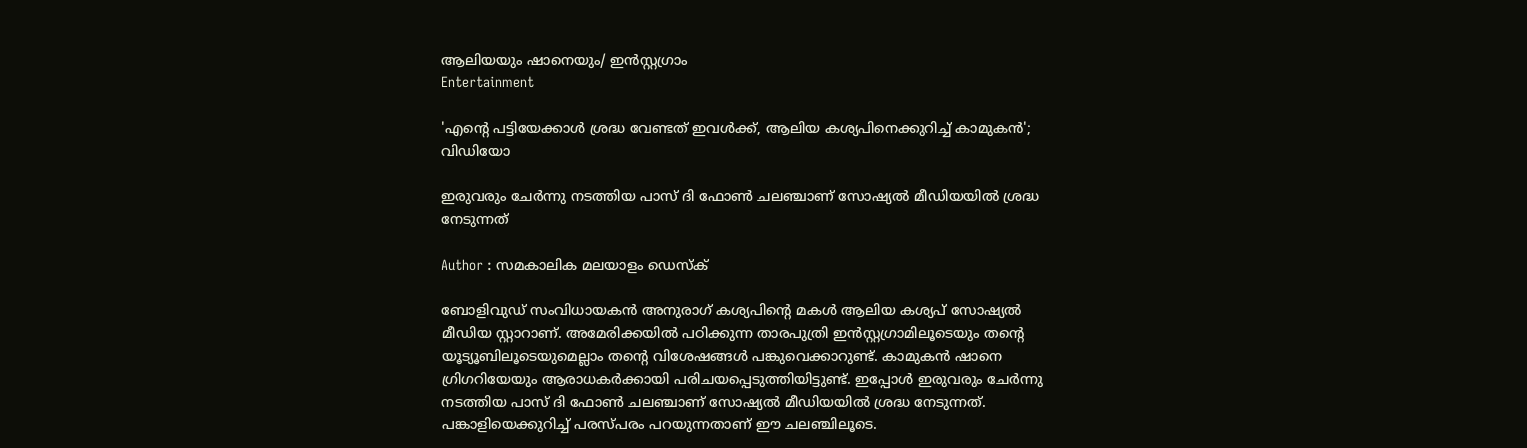ആലിയയും ഷാനെയും/ ഇൻസ്റ്റഗ്രാം
Entertainment

'എന്റെ പട്ടിയേക്കാള്‍ ശ്രദ്ധ വേണ്ടത് ഇവള്‍ക്ക്, ആലിയ കശ്യപിനെക്കുറിച്ച് കാമുകന്‍'; വിഡിയോ

ഇരുവരും ചേര്‍ന്നു നടത്തിയ പാസ് ദി ഫോണ്‍ ചലഞ്ചാണ് സോഷ്യല്‍ മീഡിയയില്‍ ശ്രദ്ധ നേടുന്നത്

Author : സമകാലിക മലയാളം ഡെസ്ക്

ബോളിവുഡ് സംവിധായകന്‍ അനുരാഗ് കശ്യപിന്റെ മകള്‍ ആലിയ കശ്യപ് സോഷ്യല്‍ മീഡിയ സ്റ്റാറാണ്. അമേരിക്കയില്‍ പഠിക്കുന്ന താരപുത്രി ഇന്‍സ്റ്റഗ്രാമിലൂടെയും തന്റെ യൂട്യൂബിലൂടെയുമെല്ലാം തന്റെ വിശേഷങ്ങള്‍ പങ്കുവെക്കാറുണ്ട്. കാമുകന്‍ ഷാനെ ഗ്രിഗറിയേയും ആരാധകര്‍ക്കായി പരിചയപ്പെടുത്തിയിട്ടുണ്ട്. ഇപ്പോള്‍ ഇരുവരും ചേര്‍ന്നു നടത്തിയ പാസ് ദി ഫോണ്‍ ചലഞ്ചാണ് സോഷ്യല്‍ മീഡിയയില്‍ ശ്രദ്ധ നേടുന്നത്. പങ്കാളിയെക്കുറിച്ച് പരസ്പരം പറയുന്നതാണ് ഈ ചലഞ്ചിലൂടെ.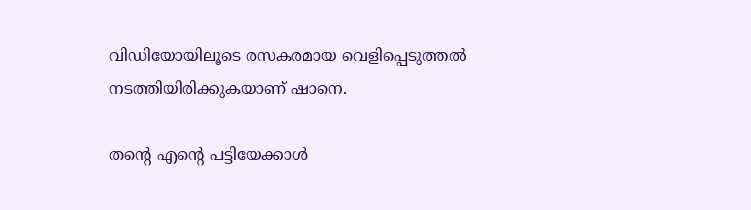വിഡിയോയിലൂടെ രസകരമായ വെളിപ്പെടുത്തല്‍ നടത്തിയിരിക്കുകയാണ് ഷാനെ.

തന്റെ എന്റെ പട്ടിയേക്കാള്‍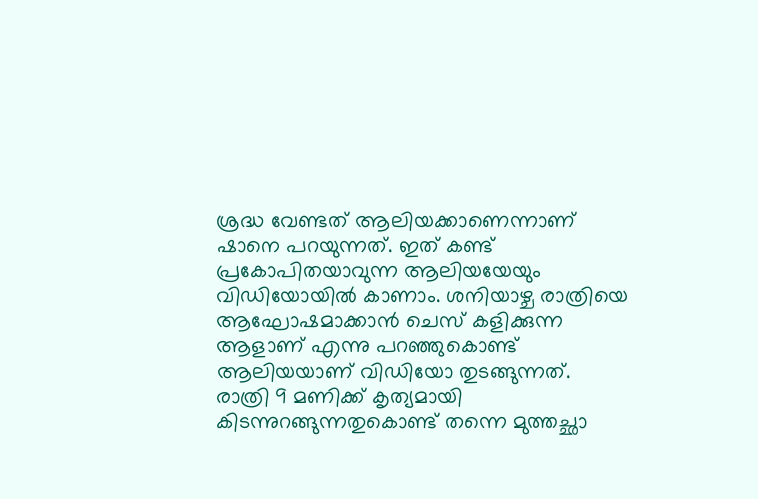ശ്രദ്ധ വേണ്ടത് ആലിയക്കാണെന്നാണ് ഷാനെ പറയുന്നത്. ഇത് കണ്ട് പ്രകോപിതയാവുന്ന ആലിയയേയും വിഡിയോയില്‍ കാണാം. ശനിയാഴ്ച രാത്രിയെ ആഘോഷമാക്കാന്‍ ചെസ് കളിക്കുന്ന ആളാണ് എന്നു പറഞ്ഞുകൊണ്ട് ആലിയയാണ് വിഡിയോ തുടങ്ങുന്നത്. രാത്രി 9 മണിക്ക് കൃത്യമായി കിടന്നുറങ്ങുന്നതുകൊണ്ട് തന്നെ മുത്തച്ഛാ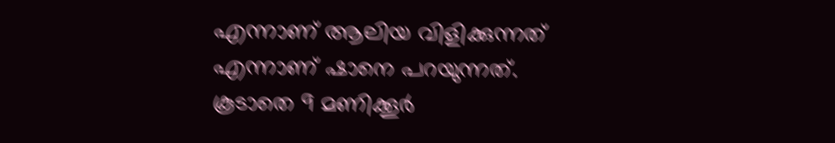എന്നാണ് ആലിയ വിളിക്കുന്നത് എന്നാണ് ഷാനെ പറയുന്നത്. കൂടാതെ 9 മണിക്കൂര്‍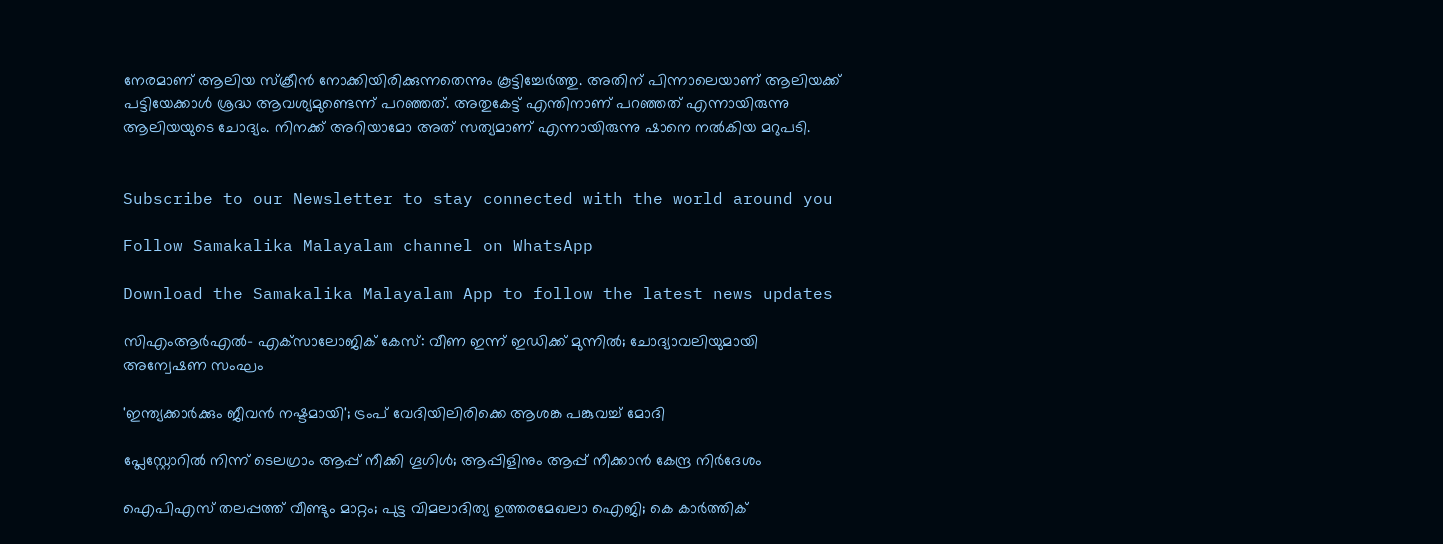നേരമാണ് ആലിയ സ്‌ക്രീന്‍ നോക്കിയിരിക്കുന്നതെന്നും കൂട്ടിച്ചേര്‍ത്തു. അതിന് പിന്നാലെയാണ് ആലിയക്ക് പട്ടിയേക്കാള്‍ ശ്രദ്ധ ആവശ്യമുണ്ടെന്ന് പറഞ്ഞത്. അതുകേട്ട് എന്തിനാണ് പറഞ്ഞത് എന്നായിരുന്നു ആലിയയുടെ ചോദ്യം. നിനക്ക് അറിയാമോ അത് സത്യമാണ് എന്നായിരുന്നു ഷാനെ നല്‍കിയ മറുപടി.


Subscribe to our Newsletter to stay connected with the world around you

Follow Samakalika Malayalam channel on WhatsApp

Download the Samakalika Malayalam App to follow the latest news updates

സിഎംആര്‍എല്‍- എക്‌സാലോജിക് കേസ്: വീണ ഇന്ന് ഇഡിക്ക് മുന്നില്‍; ചോദ്യാവലിയുമായി അന്വേഷണ സംഘം

'ഇന്ത്യക്കാര്‍ക്കും ജീവന്‍ നഷ്ടമായി'; ട്രംപ് വേദിയിലിരിക്കെ ആശങ്ക പങ്കുവച്ച് മോദി

പ്ലേസ്റ്റോറില്‍ നിന്ന് ടെലഗ്രാം ആപ്പ് നീക്കി ഗൂഗിള്‍; ആപ്പിളിനും ആപ്പ് നീക്കാന്‍ കേന്ദ്ര നിര്‍ദേശം

ഐപിഎസ് തലപ്പത്ത് വീണ്ടും മാറ്റം; പുട്ട വിമലാദിത്യ ഉത്തരമേഖലാ ഐജി; കെ കാര്‍ത്തിക്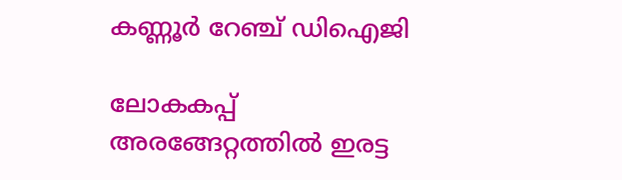കണ്ണൂര്‍ റേഞ്ച് ഡിഐജി

ലോകകപ്പ് അരങ്ങേറ്റത്തില്‍ ഇരട്ട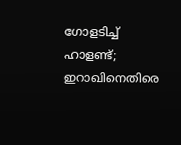ഗോളടിച്ച് ഹാളണ്ട്; ഇറാഖിനെതിരെ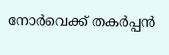നോര്‍വെക്ക് തകര്‍പ്പന്‍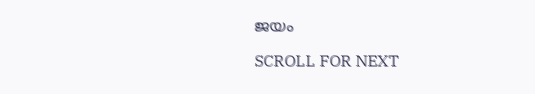ജയം

SCROLL FOR NEXT